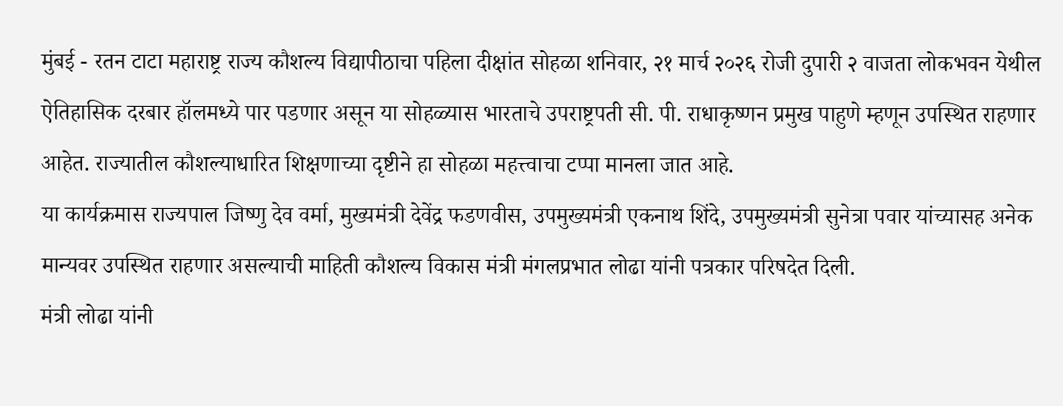मुंबई - रतन टाटा महाराष्ट्र राज्य कौशल्य विद्यापीठाचा पहिला दीक्षांत सोहळा शनिवार, २१ मार्च २०२६ रोजी दुपारी २ वाजता लोकभवन येथील ऐतिहासिक दरबार हॉलमध्ये पार पडणार असून या सोहळ्यास भारताचे उपराष्ट्रपती सी. पी. राधाकृष्णन प्रमुख पाहुणे म्हणून उपस्थित राहणार आहेत. राज्यातील कौशल्याधारित शिक्षणाच्या दृष्टीने हा सोहळा महत्त्वाचा टप्पा मानला जात आहे.
या कार्यक्रमास राज्यपाल जिष्णु देव वर्मा, मुख्यमंत्री देवेंद्र फडणवीस, उपमुख्यमंत्री एकनाथ शिंदे, उपमुख्यमंत्री सुनेत्रा पवार यांच्यासह अनेक मान्यवर उपस्थित राहणार असल्याची माहिती कौशल्य विकास मंत्री मंगलप्रभात लोढा यांनी पत्रकार परिषदेत दिली.
मंत्री लोढा यांनी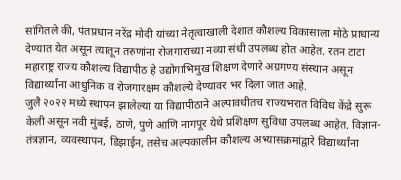सांगितले की, पंतप्रधान नरेंद्र मोदी यांच्या नेतृत्वाखाली देशात कौशल्य विकासाला मोठे प्राधान्य देण्यात येत असून त्यातून तरुणांना रोजगाराच्या नव्या संधी उपलब्ध होत आहेत. रतन टाटा महाराष्ट्र राज्य कौशल्य विद्यापीठ हे उद्योगाभिमुख शिक्षण देणारे अग्रगण्य संस्थान असून विद्यार्थ्यांना आधुनिक व रोजगारक्षम कौशल्ये देण्यावर भर दिला जात आहे.
जुलै २०२२ मध्ये स्थापन झालेल्या या विद्यापीठाने अल्पावधीतच राज्यभरात विविध केंद्रे सुरू केली असून नवी मुंबई, ठाणे, पुणे आणि नागपूर येथे प्रशिक्षण सुविधा उपलब्ध आहेत. विज्ञान-तंत्रज्ञान, व्यवस्थापन, डिझाईन, तसेच अल्पकालीन कौशल्य अभ्यासक्रमांद्वारे विद्यार्थ्यांना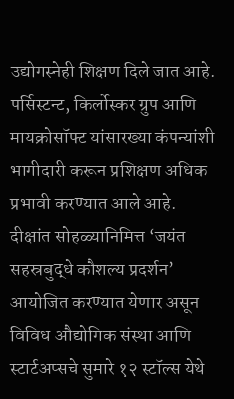उद्योगस्नेही शिक्षण दिले जात आहे. पर्सिस्टन्ट, किर्लोस्कर ग्रुप आणि मायक्रोसॉफ्ट यांसारख्या कंपन्यांशी भागीदारी करून प्रशिक्षण अधिक प्रभावी करण्यात आले आहे.
दीक्षांत सोहळ्यानिमित्त ‘जयंत सहस्रबुद्धे कौशल्य प्रदर्शन’ आयोजित करण्यात येणार असून विविध औद्योगिक संस्था आणि स्टार्टअप्सचे सुमारे १२ स्टॉल्स येथे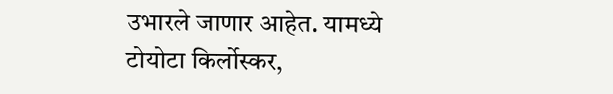उभारले जाणार आहेत. यामध्ये टोयोटा किर्लोस्कर,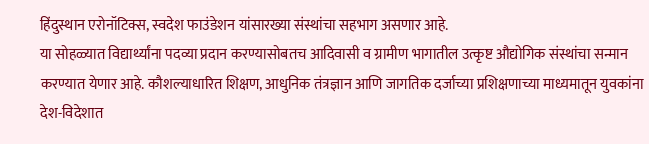हिंदुस्थान एरोनॉटिक्स, स्वदेश फाउंडेशन यांसारख्या संस्थांचा सहभाग असणार आहे.
या सोहळ्यात विद्यार्थ्यांना पदव्या प्रदान करण्यासोबतच आदिवासी व ग्रामीण भागातील उत्कृष्ट औद्योगिक संस्थांचा सन्मान करण्यात येणार आहे. कौशल्याधारित शिक्षण, आधुनिक तंत्रज्ञान आणि जागतिक दर्जाच्या प्रशिक्षणाच्या माध्यमातून युवकांना देश-विदेशात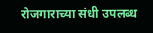रोजगाराच्या संधी उपलब्ध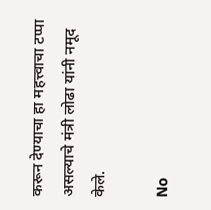करून देण्याचा हा महत्त्वाचा टप्पा असल्याचे मंत्री लोढा यांनी नमूद केले.

No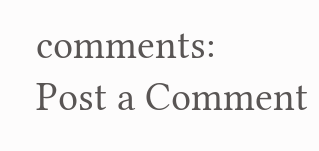comments:
Post a Comment